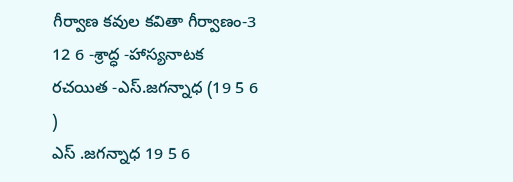గీర్వాణ కవుల కవితా గీర్వాణం-3
12 6 -శ్రాద్ధ -హాస్యనాటక రచయిత -ఎస్.జగన్నాధ (19 5 6 )
ఎస్ .జగన్నాధ 19 5 6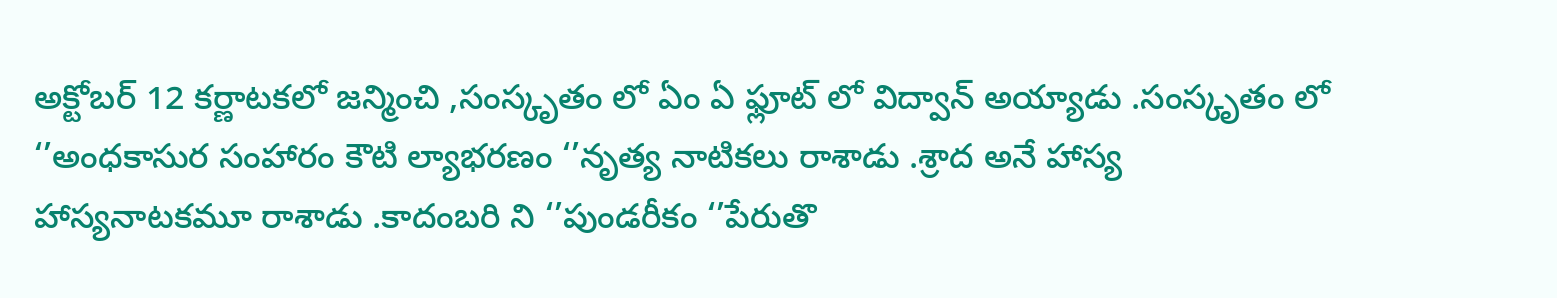అక్టోబర్ 12 కర్ణాటకలో జన్మించి ,సంస్కృతం లో ఏం ఏ ఫ్లూట్ లో విద్వాన్ అయ్యాడు .సంస్కృతం లో ‘’అంధకాసుర సంహారం కౌటి ల్యాభరణం ‘’నృత్య నాటికలు రాశాడు .శ్రాద అనే హాస్య హాస్యనాటకమూ రాశాడు .కాదంబరి ని ‘’పుండరీకం ‘’పేరుతొ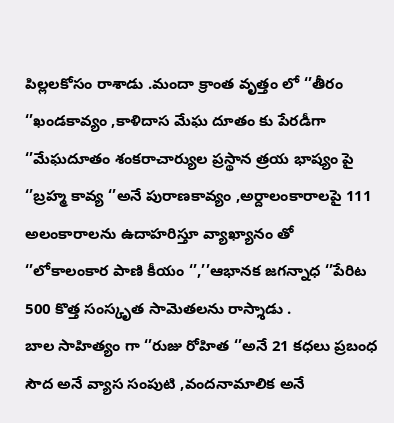పిల్లలకోసం రాశాడు .మందా క్రాంత వృత్తం లో ‘’తీరం ‘’ఖండకావ్యం ,కాళిదాస మేఘ దూతం కు పేరడీగా ‘’మేఘదూతం శంకరాచార్యుల ప్రస్థాన త్రయ భాష్యం పై ‘’బ్రహ్మ కావ్య ‘’అనే పురాణకావ్యం ,అర్దాలంకారాలపై 111 అలంకారాలను ఉదాహరిస్తూ వ్యాఖ్యానం తో ‘’లోకాలంకార పాణి కీయం ‘’,’’ఆభానక జగన్నాధ ‘’పేరిట 500 కొత్త సంస్కృత సామెతలను రాస్శాడు .
బాల సాహిత్యం గా ‘’రుజు రోహిత ‘’అనే 21 కధలు ప్రబంధ సౌద అనే వ్యాస సంపుటి ,వందనామాలిక అనే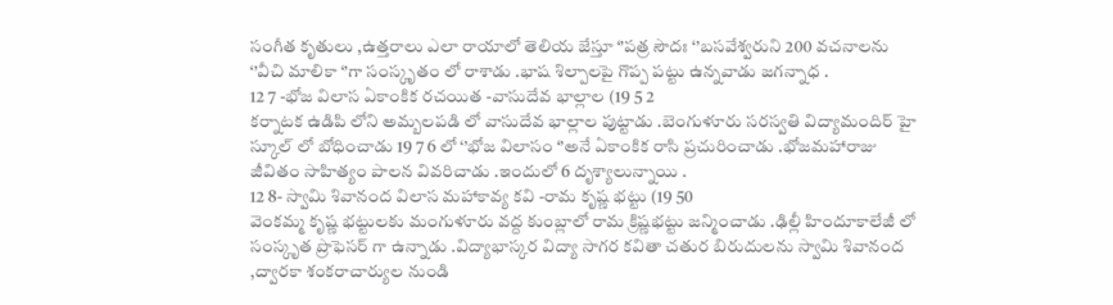సంగీత కృతులు ,ఉత్తరాలు ఎలా రాయాలో తెలియ జేస్తూ ‘’పత్ర సౌదః ‘’బసవేశ్వరుని 200 వచనాలను ‘’వీచి మాలికా ‘’గా సంస్కృతం లో రాశాడు .భాష శిల్పాలపై గొప్ప పట్టు ఉన్నవాడు జగన్నాధ .
12 7 -భోజ విలాస ఏకాంకిక రచయిత -వాసుదేవ భాల్లాల (19 5 2
కర్నాటక ఉడిపి లోని అమ్బలపడి లో వాసుదేవ భాల్లాల పుట్టాడు .బెంగుళూరు సరస్వతి విద్యామందిర్ హై స్కూల్ లో బోధించాడు 19 7 6 లో ‘’భోజ విలాసం ‘’అనే ఏకాంకిక రాసి ప్రచురించాడు .భోజమహారాజు జీవితం సాహిత్యం పాలన వివరిచాడు .ఇందులో 6 దృశ్యాలున్నాయి .
12 8- స్వామి శివానంద విలాస మహాకావ్య కవి -రామ కృష్ణ భట్టు (19 50
వెంకమ్మ కృష్ణ భట్టులకు మంగుళూరు వద్ద కు౦బ్లాలో రామ క్రిష్ణభట్టు జన్మించాడు .ఢిల్లీ హిందూకాలేజీ లో సంస్కృత ప్రొఫెసర్ గా ఉన్నాడు .విద్యాభాస్కర విద్యా సాగర కవితా చతుర బిరుదులను స్వామి శివానంద ,ద్వారకా శ౦కరాచార్యుల నుండి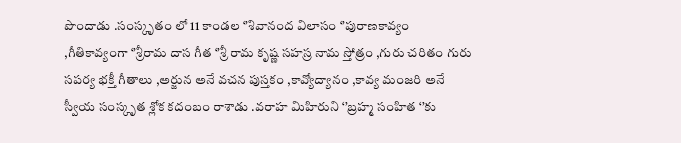పొందాడు .సంస్కృతం లో 11 కాండల ‘’శివానంద విలాసం ‘’పురాణకావ్యం ,గీతికావ్యంగా ‘’శ్రీరామ దాస గీత ‘’శ్రీ రామ కృష్ణ సహస్ర నామ స్తోత్రం ,గురు చరితం గురు సపర్య భక్తీ గీతాలు ,అర్జున అనే వచన పుస్తకం ,కావ్యోద్యానం ,కావ్య మంజరి అనే స్వీయ సంస్కృత శ్లోక కదంబం రాశాడు .వరాహ మిహిరుని ‘’బ్రహ్మ సంహిత ‘’కు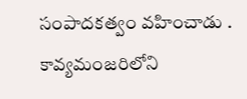సంపాదకత్వం వహించాడు .
కావ్యమంజరిలోని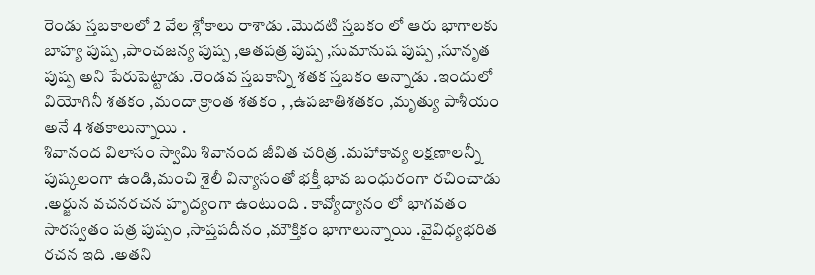రెండు స్తబకాలలో 2 వేల శ్లోకాలు రాశాడు .మొదటి స్తబకం లో ఆరు భాగాలకు బాహ్య పుష్ప ,పాంచజన్య పుష్ప ,ఆతపత్ర పుష్ప ,సుమానుష పుష్ప ,సూనృత పుష్ప అని పేరుపెట్టాడు .రెండవ స్తబకాన్ని శతక స్తబకం అన్నాడు .ఇందులో వియోగినీ శతకం ,మందా క్రా౦త శతకం , ,ఉపజాతిశతకం ,మృత్యు పాశీయం అనే 4 శతకాలున్నాయి .
శివానంద విలాసం స్వామి శివానంద జీవిత చరిత్ర .మహాకావ్య లక్షణాలన్నీ పుష్కలంగా ఉండి,మంచి శైలీ విన్యాసంతో భక్తీ భావ బంధురంగా రచించాడు .అర్జున వచనరచన హృద్యంగా ఉంటుంది . కావ్యోద్యానం లో భాగవతం సారస్వతం పత్ర పుష్పం ,సాప్తపదీనం ,మౌక్తికం భాగాలున్నాయి .వైవిధ్యభరిత రచన ఇది .అతని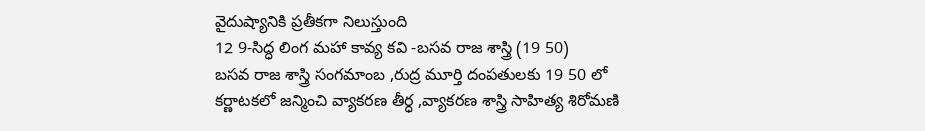వైదుష్యానికి ప్రతీకగా నిలుస్తుంది
12 9-సిద్ధ లింగ మహా కావ్య కవి -బసవ రాజ శాస్త్రి (19 50)
బసవ రాజ శాస్త్రి సంగమాంబ ,రుద్ర మూర్తి దంపతులకు 19 50 లో కర్ణాటకలో జన్మించి వ్యాకరణ తీర్ధ ,వ్యాకరణ శాస్త్రి సాహిత్య శిరోమణి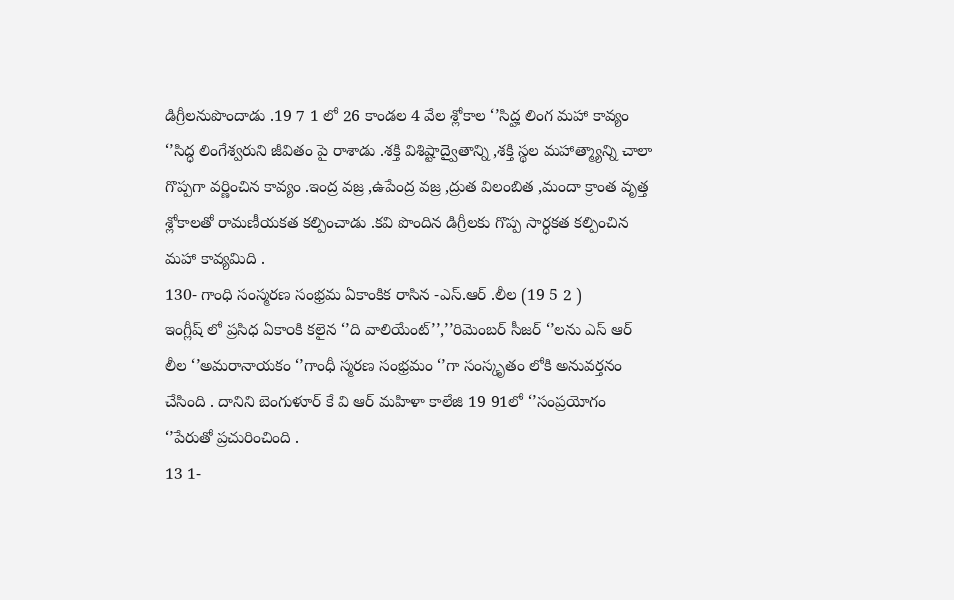డిగ్రీలనుపొందాడు .19 7 1 లో 26 కాండల 4 వేల శ్లోకాల ‘’సిద్హ లింగ మహా కావ్యం ‘’సిద్ధ లింగేశ్వరుని జీవితం పై రాశాడు .శక్తి విశిష్టాద్వైతాన్ని ,శక్తి స్థల మహాత్మ్యాన్ని చాలా గొప్పగా వర్ణించిన కావ్యం .ఇంద్ర వజ్ర ,ఉపేంద్ర వజ్ర ,ద్రుత విలంబిత ,మందా క్రాంత వృత్త శ్లోకాలతో రామణీయకత కల్పించాడు .కవి పొందిన డిగ్రీలకు గొప్ప సార్ధకత కల్పించిన మహా కావ్యమిది .
130- గాంధి సంస్మరణ సంభ్రమ ఏకాంకిక రాసిన -ఎస్.ఆర్ .లీల (19 5 2 )
ఇంగ్లీష్ లో ప్రసిధ ఏకా౦కి కలైన ‘’ది వాలియేంట్’’,’’రిమెంబర్ సీజర్ ‘’లను ఎస్ ఆర్ లీల ‘’అమరానాయకం ‘’గాంధీ స్మరణ సంభ్రమం ‘’గా సంస్కృతం లోకి అనువర్తనం చేసింది . దానిని బెంగుళూర్ కే వి ఆర్ మహిళా కాలేజి 19 91లో ‘’సంప్రయోగం ‘’పేరుతో ప్రచురించింది .
13 1-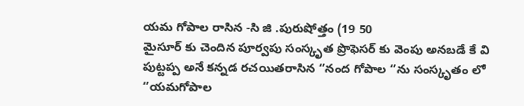యమ గోపాల రాసిన -సి జి .పురుషోత్తం (19 50
మైసూర్ కు చెందిన పూర్వపు సంస్కృత ప్రొఫెసర్ కు వెంపు అనబడే కే వి పుట్టప్ప అనే కన్నడ రచయితరాసిన ‘’నంద గోపాల ‘’ను సంస్కృతం లో ‘’యమగోపాల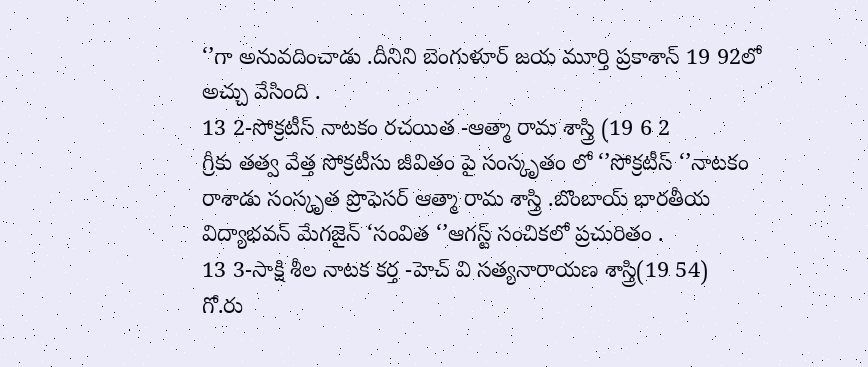‘’గా అనువదించాడు .దీనిని బెంగుళూర్ జయ మూర్తి ప్రకాశాన్ 19 92లో అచ్చు వేసింది .
13 2-సోక్రటీస్ నాటకం రచయిత -ఆత్మా రామ శాస్త్రి (19 6 2
గ్రీకు తత్వ వేత్త సోక్రటీసు జీవితం పై సంస్కృతం లో ‘’సోక్రటీస్ ‘’నాటకం రాశాడు సంస్కృత ప్రొఫెసర్ ఆత్మా రామ శాస్త్రి .బొంబాయ్ భారతీయ విద్యాభవన్ మేగజైన్ ‘సంవిత ‘’ఆగస్ట్ సంచికలో ప్రచురితం .
13 3-సాక్షి శీల నాటక కర్త -హెచ్ వి సత్యనారాయణ శాస్త్రి(19 54)
గో.రు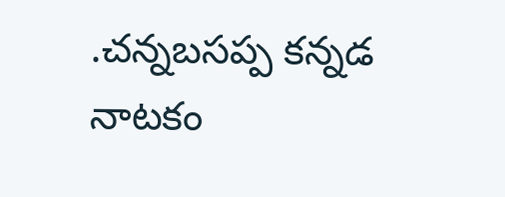.చన్నబసప్ప కన్నడ నాటకం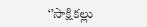‘’సాక్షికల్లు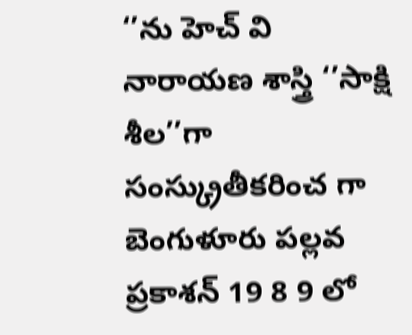‘’ను హెచ్ వి నారాయణ శాస్త్రి ‘’సాక్షి శీల’’గా సంస్క్రుతీకరించ గా బెంగుళూరు పల్లవ ప్రకాశన్ 19 8 9 లో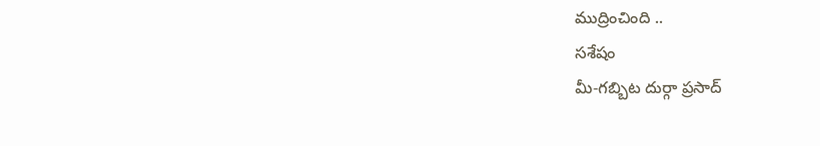ముద్రించింది ..
సశేషం
మీ-గబ్బిట దుర్గా ప్రసాద్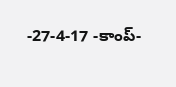-27-4-17 -కాంప్-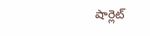షార్లెట్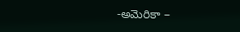-అమెరికా –